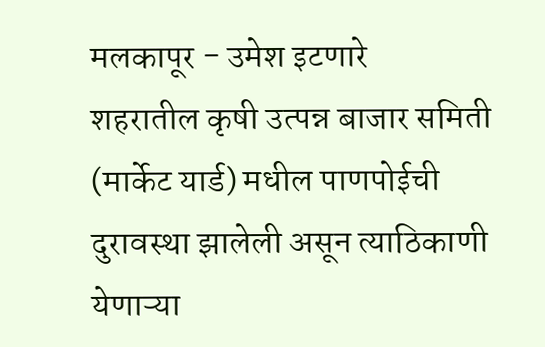मलकापूर - उमेश इटणारे
शहरातील कृषी उत्पन्न बाजार समिती (मार्केट यार्ड) मधील पाणपोईची दुरावस्था झालेली असून त्याठिकाणी येणाऱ्या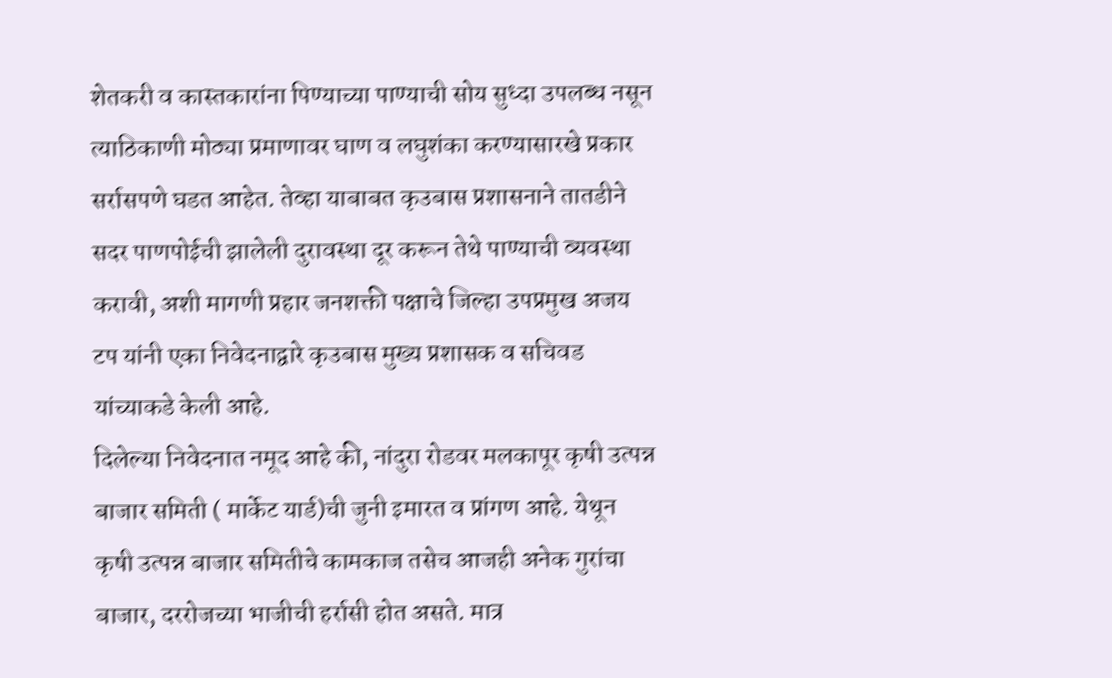शेतकरी व कास्तकारांना पिण्याच्या पाण्याची सोय सुध्दा उपलब्ध नसून त्याठिकाणी मोठ्या प्रमाणावर घाण व लघुशंका करण्यासारखे प्रकार सर्रासपणे घडत आहेत. तेव्हा याबाबत कृउबास प्रशासनाने तातडीने सदर पाणपोईची झालेली दुरावस्था दूर करून तेथे पाण्याची व्यवस्था करावी, अशी मागणी प्रहार जनशक्ती पक्षाचे जिल्हा उपप्रमुख अजय टप यांनी एका निवेदनाद्वारे कृउबास मुख्य प्रशासक व सचिवड यांच्याकडे केली आहे.
दिलेल्या निवेदनात नमूद आहे की, नांदुरा रोडवर मलकापूर कृषी उत्पन्न बाजार समिती ( मार्केट यार्ड)ची जुनी इमारत व प्रांगण आहे. येथून कृषी उत्पन्न बाजार समितीचे कामकाज तसेच आजही अनेक गुरांचा बाजार, दररोजच्या भाजीची हर्रासी होत असते. मात्र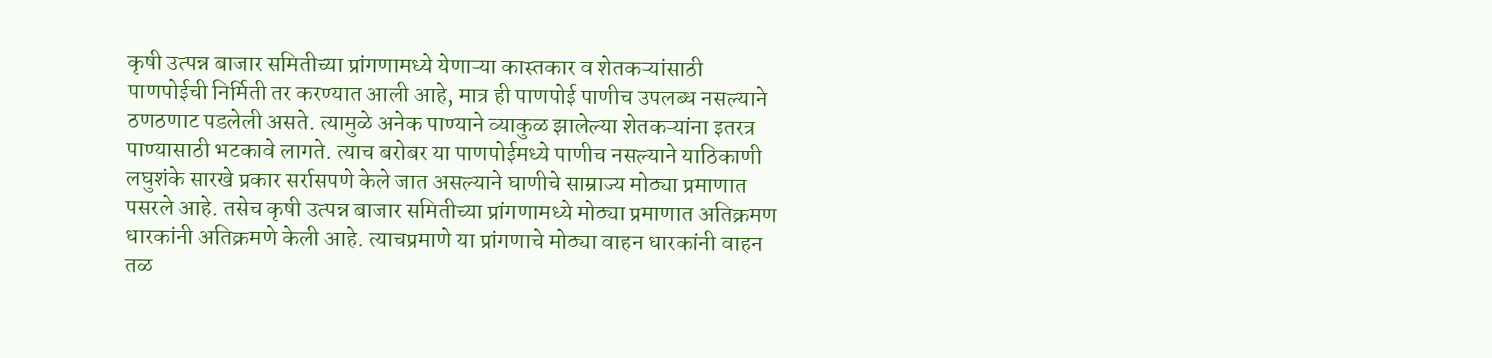कृषी उत्पन्न बाजार समितीच्या प्रांगणामध्ये येणाऱ्या कास्तकार व शेतकऱ्यांसाठी पाणपोईची निर्मिती तर करण्यात आली आहे, मात्र ही पाणपोई पाणीच उपलब्ध नसल्याने ठणठणाट पडलेली असते. त्यामुळे अनेक पाण्याने व्याकुळ झालेल्या शेतकऱ्यांना इतरत्र पाण्यासाठी भटकावे लागते. त्याच बरोबर या पाणपोईमध्ये पाणीच नसल्याने याठिकाणी लघुशंके सारखे प्रकार सर्रासपणे केले जात असल्याने घाणीचे साम्राज्य मोठ्या प्रमाणात पसरले आहे. तसेच कृषी उत्पन्न बाजार समितीच्या प्रांगणामध्ये मोठ्या प्रमाणात अतिक्रमण धारकांनी अतिक्रमणे केली आहे. त्याचप्रमाणे या प्रांगणाचे मोठ्या वाहन धारकांनी वाहन तळ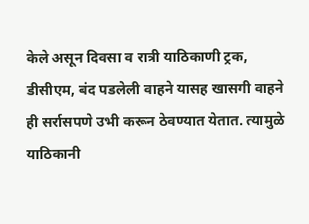केले असून दिवसा व रात्री याठिकाणी ट्रक, डीसीएम, बंद पडलेली वाहने यासह खासगी वाहने ही सर्रासपणे उभी करून ठेवण्यात येतात. त्यामुळे याठिकानी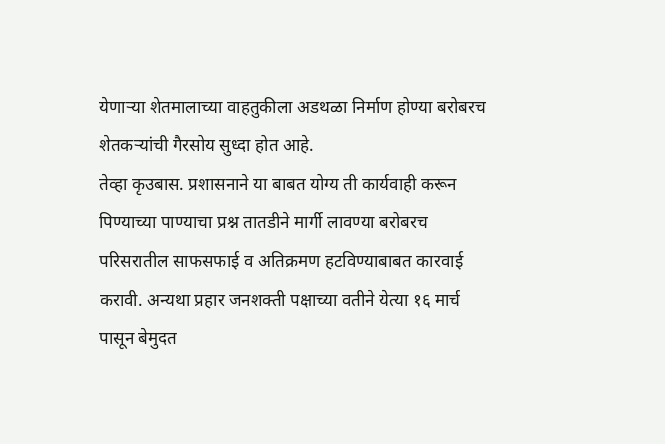येणाऱ्या शेतमालाच्या वाहतुकीला अडथळा निर्माण होण्या बरोबरच शेतकऱ्यांची गैरसोय सुध्दा होत आहे.
तेव्हा कृउबास. प्रशासनाने या बाबत योग्य ती कार्यवाही करून पिण्याच्या पाण्याचा प्रश्न तातडीने मार्गी लावण्या बरोबरच परिसरातील साफसफाई व अतिक्रमण हटविण्याबाबत कारवाई करावी. अन्यथा प्रहार जनशक्ती पक्षाच्या वतीने येत्या १६ मार्च पासून बेमुदत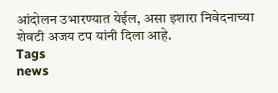आंदोलन उभारण्यात येईल, असा इशारा निवेदनाच्या शेवटी अजय टप यांनी दिला आहे.
Tags
news